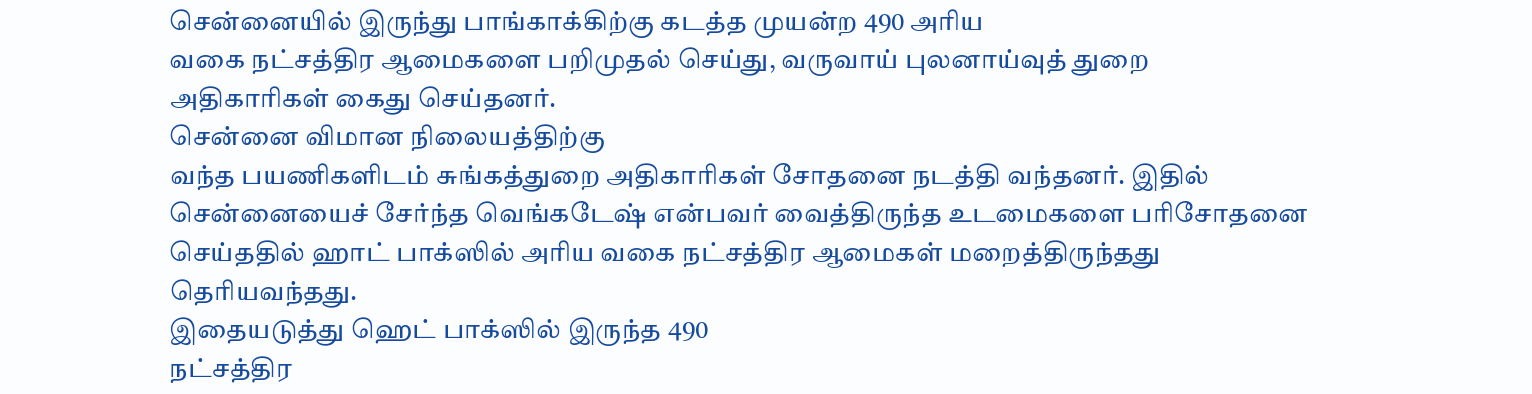சென்னையில் இருந்து பாங்காக்கிற்கு கடத்த முயன்ற 490 அரிய
வகை நட்சத்திர ஆமைகளை பறிமுதல் செய்து, வருவாய் புலனாய்வுத் துறை
அதிகாரிகள் கைது செய்தனர்.
சென்னை விமான நிலையத்திற்கு
வந்த பயணிகளிடம் சுங்கத்துறை அதிகாரிகள் சோதனை நடத்தி வந்தனர். இதில்
சென்னையைச் சேர்ந்த வெங்கடேஷ் என்பவர் வைத்திருந்த உடமைகளை பரிசோதனை
செய்ததில் ஹாட் பாக்ஸில் அரிய வகை நட்சத்திர ஆமைகள் மறைத்திருந்தது
தெரியவந்தது.
இதையடுத்து ஹெட் பாக்ஸில் இருந்த 490
நட்சத்திர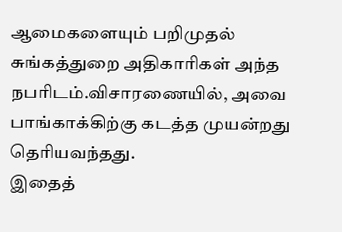ஆமைகளையும் பறிமுதல் சுங்கத்துறை அதிகாரிகள் அந்த
நபரிடம்.விசாரணையில், அவை பாங்காக்கிற்கு கடத்த முயன்றது தெரியவந்தது.
இதைத்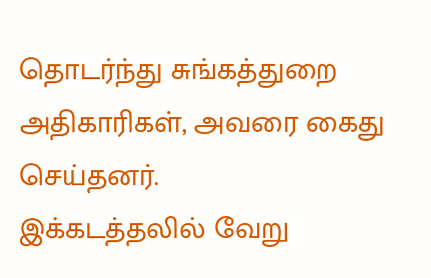தொடர்ந்து சுங்கத்துறை அதிகாரிகள், அவரை கைது செய்தனர்.
இக்கடத்தலில் வேறு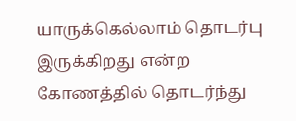யாருக்கெல்லாம் தொடர்பு இருக்கிறது என்ற கோணத்தில் தொடர்ந்து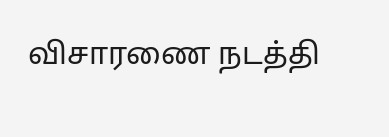விசாரணை நடத்தி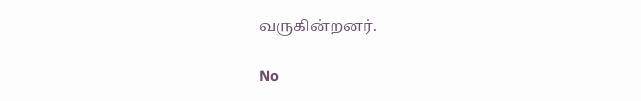வருகின்றனர்.

No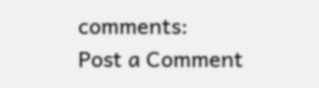comments:
Post a Comment